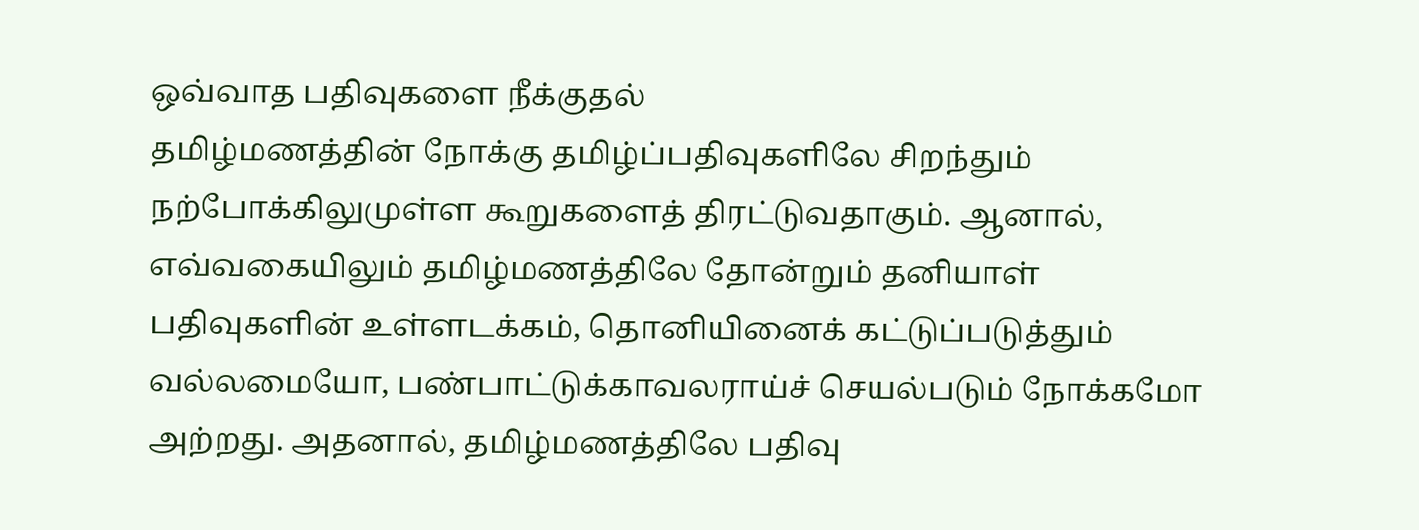ஒவ்வாத பதிவுகளை நீக்குதல்
தமிழ்மணத்தின் நோக்கு தமிழ்ப்பதிவுகளிலே சிறந்தும் நற்போக்கிலுமுள்ள கூறுகளைத் திரட்டுவதாகும். ஆனால், எவ்வகையிலும் தமிழ்மணத்திலே தோன்றும் தனியாள் பதிவுகளின் உள்ளடக்கம், தொனியினைக் கட்டுப்படுத்தும் வல்லமையோ, பண்பாட்டுக்காவலராய்ச் செயல்படும் நோக்கமோ அற்றது. அதனால், தமிழ்மணத்திலே பதிவு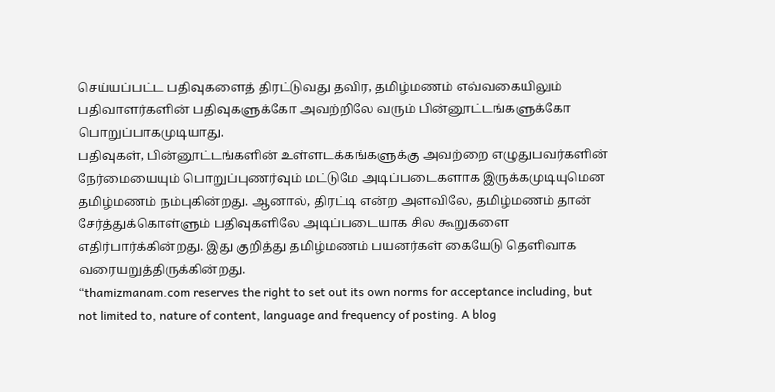செய்யப்பட்ட பதிவுகளைத் திரட்டுவது தவிர, தமிழ்மணம் எவ்வகையிலும் பதிவாளர்களின் பதிவுகளுக்கோ அவற்றிலே வரும் பின்னூட்டங்களுக்கோ பொறுப்பாகமுடியாது.
பதிவுகள், பின்னூட்டங்களின் உள்ளடக்கங்களுக்கு அவற்றை எழுதுபவர்களின் நேர்மையையும் பொறுப்புணர்வும் மட்டுமே அடிப்படைகளாக இருக்கமுடியுமென தமிழ்மணம் நம்புகின்றது. ஆனால், திரட்டி என்ற அளவிலே, தமிழ்மணம் தான் சேர்த்துக்கொள்ளும் பதிவுகளிலே அடிப்படையாக சில கூறுகளை எதிர்பார்க்கின்றது. இது குறித்து தமிழ்மணம் பயனர்கள் கையேடு தெளிவாக வரையறுத்திருக்கின்றது.
“thamizmanam.com reserves the right to set out its own norms for acceptance including, but not limited to, nature of content, language and frequency of posting. A blog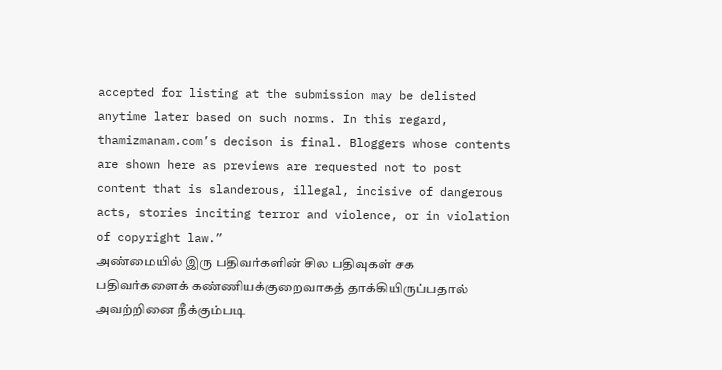accepted for listing at the submission may be delisted anytime later based on such norms. In this regard, thamizmanam.com’s decison is final. Bloggers whose contents are shown here as previews are requested not to post content that is slanderous, illegal, incisive of dangerous acts, stories inciting terror and violence, or in violation of copyright law.”
அண்மையில் இரு பதிவர்களின் சில பதிவுகள் சக பதிவர்களைக் கண்ணியக்குறைவாகத் தாக்கியிருப்பதால் அவற்றினை நீக்கும்படி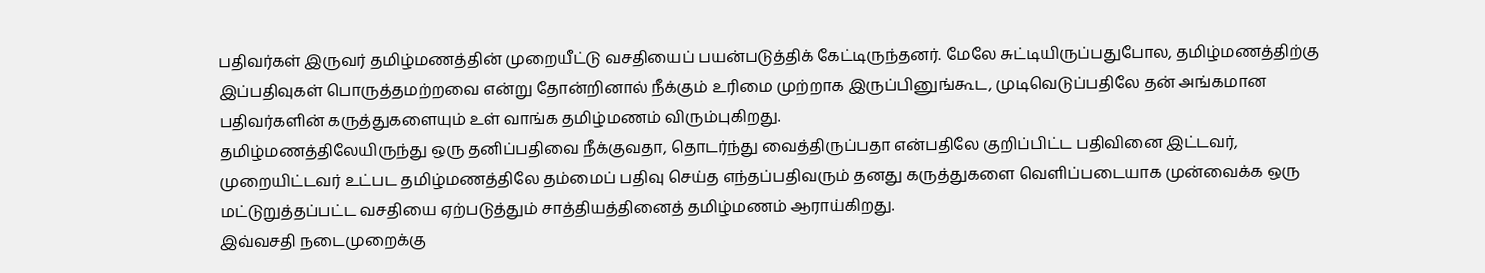பதிவர்கள் இருவர் தமிழ்மணத்தின் முறையீட்டு வசதியைப் பயன்படுத்திக் கேட்டிருந்தனர். மேலே சுட்டியிருப்பதுபோல, தமிழ்மணத்திற்கு இப்பதிவுகள் பொருத்தமற்றவை என்று தோன்றினால் நீக்கும் உரிமை முற்றாக இருப்பினுங்கூட, முடிவெடுப்பதிலே தன் அங்கமான பதிவர்களின் கருத்துகளையும் உள் வாங்க தமிழ்மணம் விரும்புகிறது.
தமிழ்மணத்திலேயிருந்து ஒரு தனிப்பதிவை நீக்குவதா, தொடர்ந்து வைத்திருப்பதா என்பதிலே குறிப்பிட்ட பதிவினை இட்டவர், முறையிட்டவர் உட்பட தமிழ்மணத்திலே தம்மைப் பதிவு செய்த எந்தப்பதிவரும் தனது கருத்துகளை வெளிப்படையாக முன்வைக்க ஒரு மட்டுறுத்தப்பட்ட வசதியை ஏற்படுத்தும் சாத்தியத்தினைத் தமிழ்மணம் ஆராய்கிறது.
இவ்வசதி நடைமுறைக்கு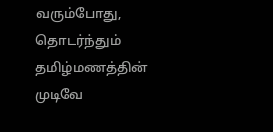வரும்போது, தொடர்ந்தும் தமிழ்மணத்தின் முடிவே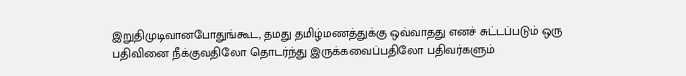இறுதிமுடிவானபோதுங்கூட, தமது தமிழ்மணத்துக்கு ஒவ்வாதது எனச் சுட்டப்படும் ஒரு பதிவினை நீக்குவதிலோ தொடர்ந்து இருக்கவைப்பதிலோ பதிவர்களும்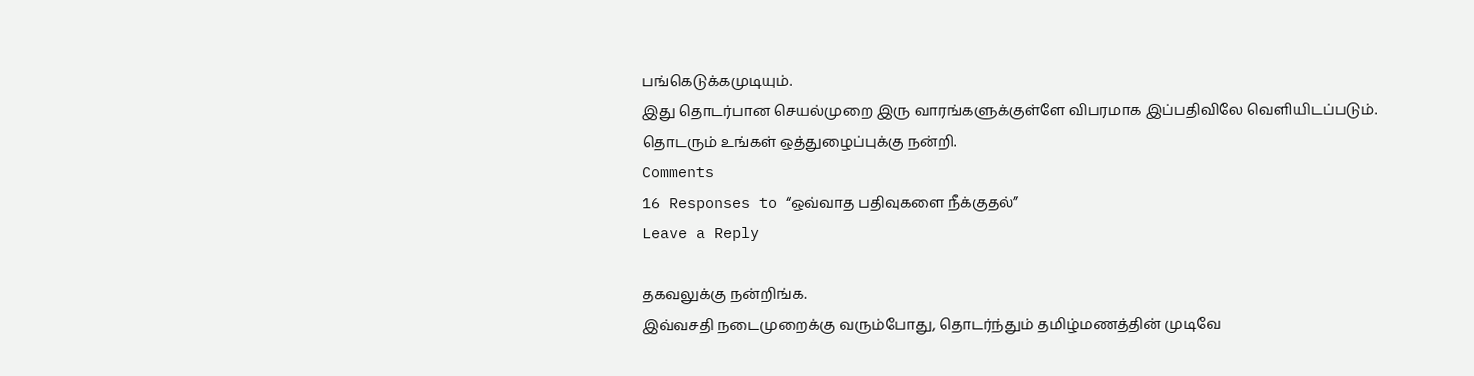பங்கெடுக்கமுடியும்.
இது தொடர்பான செயல்முறை இரு வாரங்களுக்குள்ளே விபரமாக இப்பதிவிலே வெளியிடப்படும்.
தொடரும் உங்கள் ஒத்துழைப்புக்கு நன்றி.
Comments
16 Responses to “ஒவ்வாத பதிவுகளை நீக்குதல்”
Leave a Reply

தகவலுக்கு நன்றிங்க.
இவ்வசதி நடைமுறைக்கு வரும்போது, தொடர்ந்தும் தமிழ்மணத்தின் முடிவே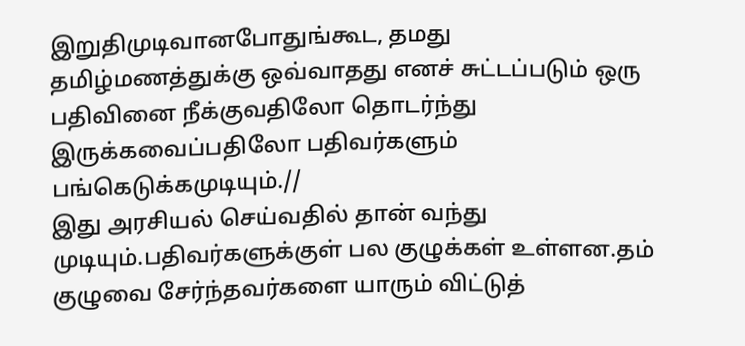இறுதிமுடிவானபோதுங்கூட, தமது தமிழ்மணத்துக்கு ஒவ்வாதது எனச் சுட்டப்படும் ஒரு பதிவினை நீக்குவதிலோ தொடர்ந்து இருக்கவைப்பதிலோ பதிவர்களும் பங்கெடுக்கமுடியும்.//
இது அரசியல் செய்வதில் தான் வந்து முடியும்.பதிவர்களுக்குள் பல குழுக்கள் உள்ளன.தம் குழுவை சேர்ந்தவர்களை யாரும் விட்டுத்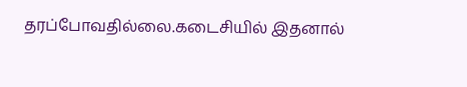தரப்போவதில்லை.கடைசியில் இதனால்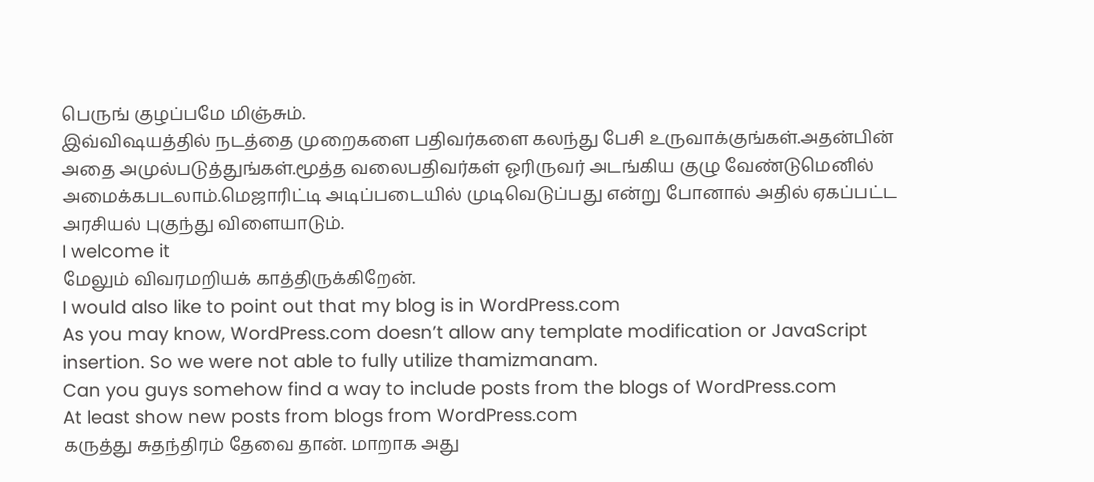பெருங் குழப்பமே மிஞ்சும்.
இவ்விஷயத்தில் நடத்தை முறைகளை பதிவர்களை கலந்து பேசி உருவாக்குங்கள்.அதன்பின் அதை அமுல்படுத்துங்கள்.மூத்த வலைபதிவர்கள் ஓரிருவர் அடங்கிய குழு வேண்டுமெனில் அமைக்கபடலாம்.மெஜாரிட்டி அடிப்படையில் முடிவெடுப்பது என்று போனால் அதில் ஏகப்பட்ட அரசியல் புகுந்து விளையாடும்.
I welcome it
மேலும் விவரமறியக் காத்திருக்கிறேன்.
I would also like to point out that my blog is in WordPress.com
As you may know, WordPress.com doesn’t allow any template modification or JavaScript insertion. So we were not able to fully utilize thamizmanam.
Can you guys somehow find a way to include posts from the blogs of WordPress.com
At least show new posts from blogs from WordPress.com
கருத்து சுதந்திரம் தேவை தான். மாறாக அது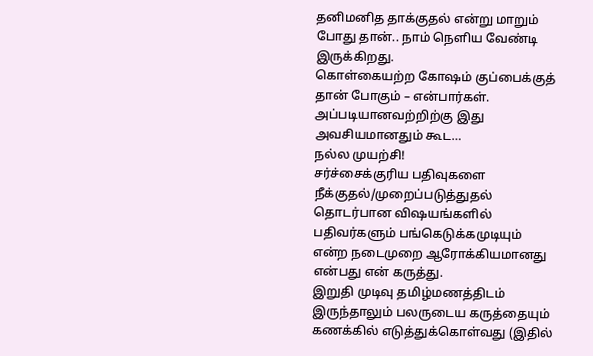தனிமனித தாக்குதல் என்று மாறும் போது தான்.. நாம் நெளிய வேண்டி இருக்கிறது.
கொள்கையற்ற கோஷம் குப்பைக்குத் தான் போகும் – என்பார்கள். அப்படியானவற்றிற்கு இது அவசியமானதும் கூட…
நல்ல முயற்சி!
சர்ச்சைக்குரிய பதிவுகளை நீக்குதல்/முறைப்படுத்துதல் தொடர்பான விஷயங்களில்
பதிவர்களும் பங்கெடுக்கமுடியும் என்ற நடைமுறை ஆரோக்கியமானது என்பது என் கருத்து.
இறுதி முடிவு தமிழ்மணத்திடம் இருந்தாலும் பலருடைய கருத்தையும் கணக்கில் எடுத்துக்கொள்வது (இதில்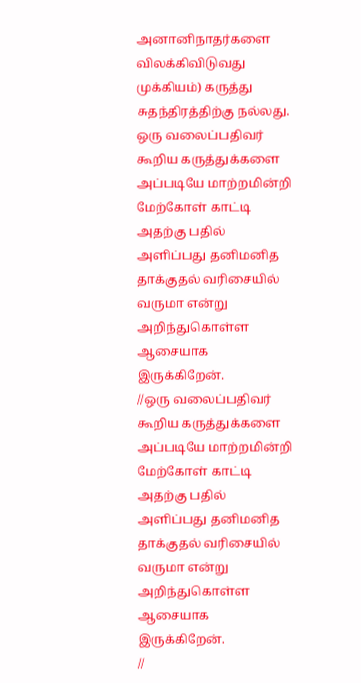அனானிநாதர்களை விலக்கிவிடுவது முக்கியம்) கருத்து சுதந்திரத்திற்கு நல்லது.
ஒரு வலைப்பதிவர் கூறிய கருத்துக்களை அப்படியே மாற்றமின்றி மேற்கோள் காட்டி அதற்கு பதில் அளிப்பது தனிமனித தாக்குதல் வரிசையில் வருமா என்று அறிந்துகொள்ள ஆசையாக இருக்கிறேன்.
//ஒரு வலைப்பதிவர் கூறிய கருத்துக்களை அப்படியே மாற்றமின்றி மேற்கோள் காட்டி அதற்கு பதில் அளிப்பது தனிமனித தாக்குதல் வரிசையில் வருமா என்று அறிந்துகொள்ள ஆசையாக இருக்கிறேன்.
//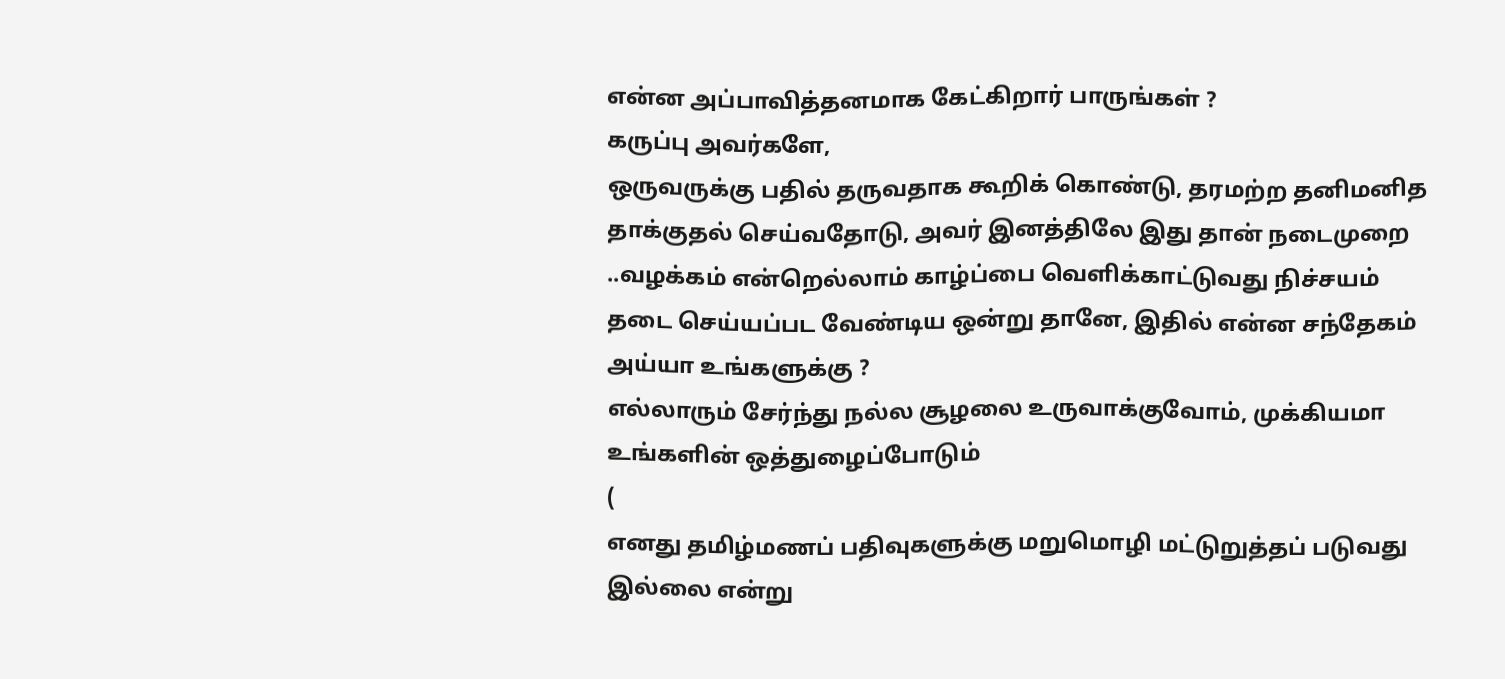என்ன அப்பாவித்தனமாக கேட்கிறார் பாருங்கள் ?
கருப்பு அவர்களே,
ஒருவருக்கு பதில் தருவதாக கூறிக் கொண்டு, தரமற்ற தனிமனித தாக்குதல் செய்வதோடு, அவர் இனத்திலே இது தான் நடைமுறை ..வழக்கம் என்றெல்லாம் காழ்ப்பை வெளிக்காட்டுவது நிச்சயம் தடை செய்யப்பட வேண்டிய ஒன்று தானே, இதில் என்ன சந்தேகம் அய்யா உங்களுக்கு ?
எல்லாரும் சேர்ந்து நல்ல சூழலை உருவாக்குவோம், முக்கியமா உங்களின் ஒத்துழைப்போடும்
(
எனது தமிழ்மணப் பதிவுகளுக்கு மறுமொழி மட்டுறுத்தப் படுவது இல்லை என்று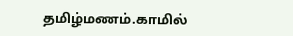தமிழ்மணம்.காமில்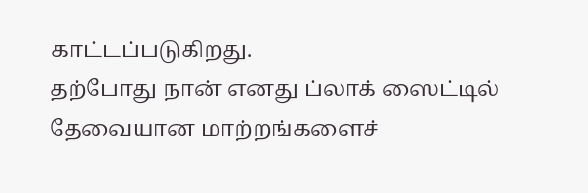காட்டப்படுகிறது.
தற்போது நான் எனது ப்லாக் ஸைட்டில் தேவையான மாற்றங்களைச்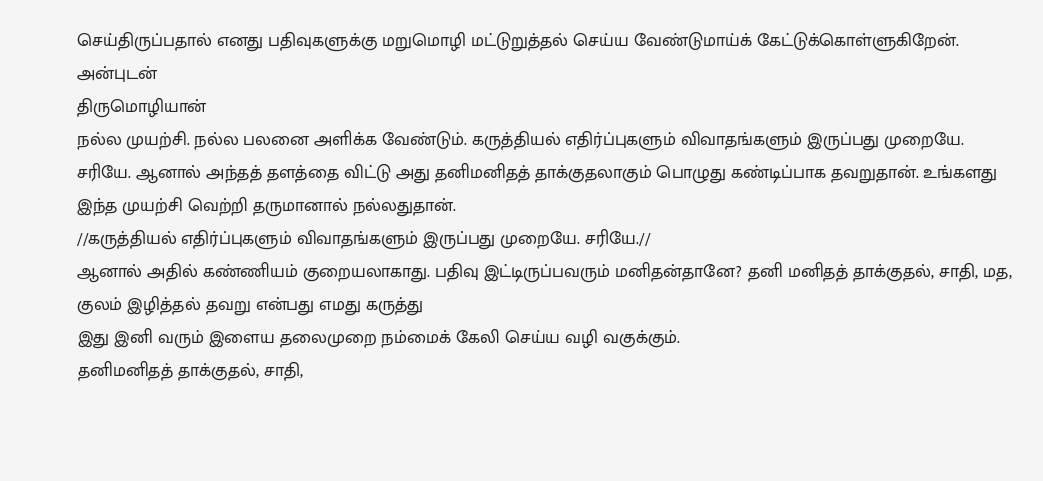செய்திருப்பதால் எனது பதிவுகளுக்கு மறுமொழி மட்டுறுத்தல் செய்ய வேண்டுமாய்க் கேட்டுக்கொள்ளுகிறேன்.
அன்புடன்
திருமொழியான்
நல்ல முயற்சி. நல்ல பலனை அளிக்க வேண்டும். கருத்தியல் எதிர்ப்புகளும் விவாதங்களும் இருப்பது முறையே. சரியே. ஆனால் அந்தத் தளத்தை விட்டு அது தனிமனிதத் தாக்குதலாகும் பொழுது கண்டிப்பாக தவறுதான். உங்களது இந்த முயற்சி வெற்றி தருமானால் நல்லதுதான்.
//கருத்தியல் எதிர்ப்புகளும் விவாதங்களும் இருப்பது முறையே. சரியே.//
ஆனால் அதில் கண்ணியம் குறையலாகாது. பதிவு இட்டிருப்பவரும் மனிதன்தானே? தனி மனிதத் தாக்குதல், சாதி, மத, குலம் இழித்தல் தவறு என்பது எமது கருத்து
இது இனி வரும் இளைய தலைமுறை நம்மைக் கேலி செய்ய வழி வகுக்கும்.
தனிமனிதத் தாக்குதல், சாதி,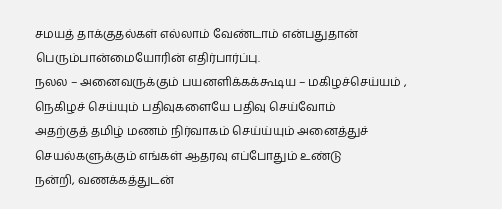சமயத் தாக்குதல்கள் எல்லாம் வேண்டாம் என்பதுதான் பெரும்பான்மையோரின் எதிர்பார்ப்பு.
நலல – அனைவருக்கும் பயனளிக்கக்கூடிய – மகிழச்செய்யம் , நெகிழச் செய்யும் பதிவுகளையே பதிவு செய்வோம்
அதற்குத் தமிழ் மணம் நிர்வாகம் செய்ய்யும் அனைத்துச் செயல்களுக்கும் எங்கள் ஆதரவு எப்போதும் உண்டு
நன்றி, வணக்கத்துடன்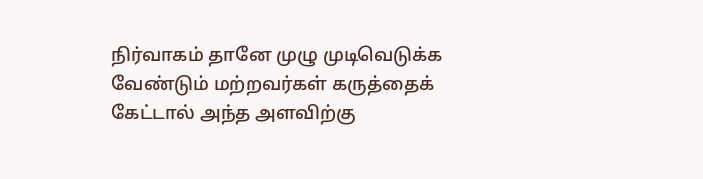நிர்வாகம் தானே முழு முடிவெடுக்க வேண்டும் மற்றவர்கள் கருத்தைக் கேட்டால் அந்த அளவிற்கு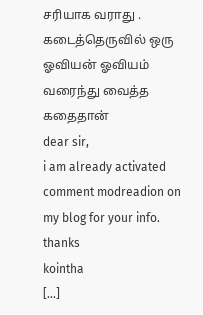சரியாக வராது . கடைத்தெருவில் ஒரு ஓவியன் ஓவியம் வரைந்து வைத்த கதைதான்
dear sir,
i am already activated comment modreadion on my blog for your info.
thanks
kointha
[...]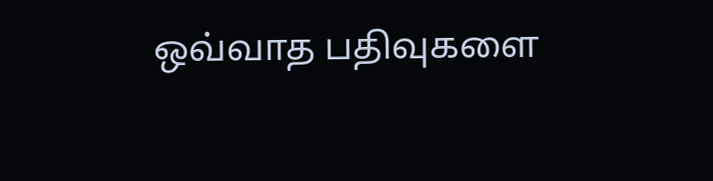ஒவ்வாத பதிவுகளை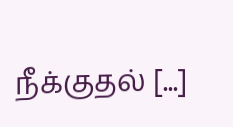நீக்குதல் [...]